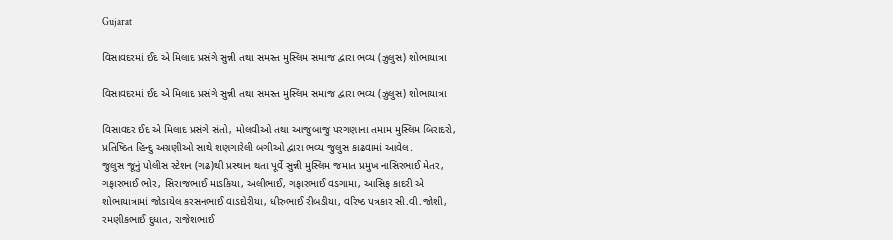Gujarat

વિસાવદરમાં ઈદ એ મિલાદ પ્રસંગે સુન્ની તથા સમસ્ત મુસ્લિમ સમાજ દ્વારા ભવ્ય (ઝુલુસ) શોભાયાત્રા

વિસાવદરમાં ઈદ એ મિલાદ પ્રસંગે સુન્ની તથા સમસ્ત મુસ્લિમ સમાજ દ્વારા ભવ્ય (ઝુલુસ) શોભાયાત્રા

વિસાવદર ઈદ એ મિલાદ પ્રસંગે સંતો, મોલવીઓ તથા આજુબાજુ પરગણાના તમામ મુસ્લિમ બિરાદરો, પ્રતિષ્ઠિત હિન્દુ અગ્રણીઓ સાથે શણગારેલી બગીઓ દ્વારા ભવ્ય જુલુસ કાઢવામાં આવેલ.
જુલુસ જૂનું પોલીસ સ્ટેશન (ગઢ)થી પ્રસ્થાન થતા પૂર્વે સુન્ની મુસ્લિમ જમાત પ્રમુખ નાસિરભાઈ મેતર, ગફારભાઈ ભોર, સિરાજભાઈ માડકિયા, અલીભાઈ, ગફારભાઈ વડગામા, આસિફ કાદરી એ શોભાયાત્રામાં જોડાયેલ કરસનભાઈ વાડદોરીયા, ધીરુભાઈ રીબડીયા, વરિષ્ઠ પત્રકાર સી.વી.જોશી, રમણીકભાઈ દુધાત, રાજેશભાઈ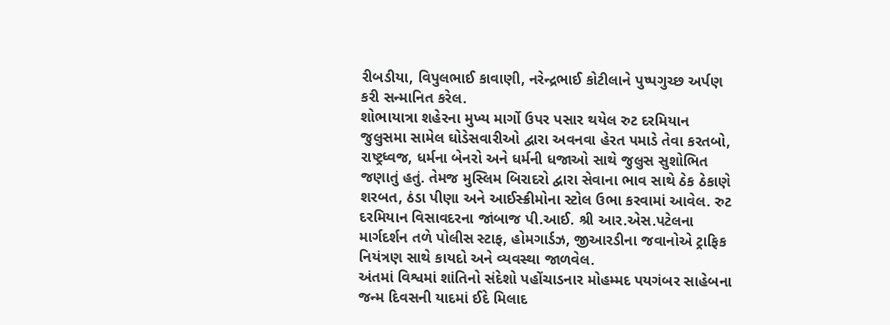રીબડીયા, વિપુલભાઈ કાવાણી, નરેન્દ્રભાઈ કોટીલાને પુષ્પગુચ્છ અર્પણ કરી સન્માનિત કરેલ.
શોભાયાત્રા શહેરના મુખ્ય માર્ગો ઉપર પસાર થયેલ રુટ દરમિયાન જુલુસમા સામેલ ઘોડેસવારીઓ દ્વારા અવનવા હેરત પમાડે તેવા કરતબો, રાષ્ટ્રધ્વજ, ધર્મના બેનરો અને ધર્મની ધજાઓ સાથે જુલુસ સુશોભિત જણાતું હતું. તેમજ મુસ્લિમ બિરાદરો દ્વારા સેવાના ભાવ સાથે ઠેક ઠેકાણે શરબત, ઠંડા પીણા અને આઈસ્ક્રીમોના સ્ટોલ ઉભા કરવામાં આવેલ. રુટ દરમિયાન વિસાવદરના જાંબાજ પી.આઈ. શ્રી આર.એસ.પટેલના માર્ગદર્શન તળે પોલીસ સ્ટાફ, હોમગાર્ડઝ, જીઆરડીના જવાનોએ ટ્રાફિક નિયંત્રણ સાથે કાયદો અને વ્યવસ્થા જાળવેલ.
અંતમાં વિશ્વમાં શાંતિનો સંદેશો પહોંચાડનાર મોહમ્મદ પયગંબર સાહેબના જન્મ દિવસની યાદમાં ઈદે મિલાદ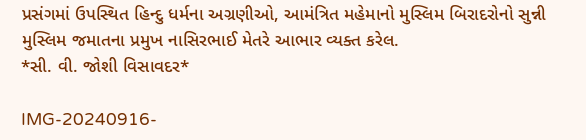પ્રસંગમાં ઉપસ્થિત હિન્દુ ધર્મના અગ્રણીઓ, આમંત્રિત મહેમાનો મુસ્લિમ બિરાદરોનો સુન્ની મુસ્લિમ જમાતના પ્રમુખ નાસિરભાઈ મેતરે આભાર વ્યક્ત કરેલ.
*સી. વી. જોશી વિસાવદર*

IMG-20240916-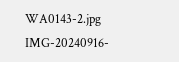WA0143-2.jpg IMG-20240916-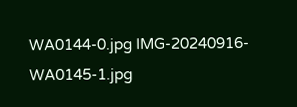WA0144-0.jpg IMG-20240916-WA0145-1.jpg